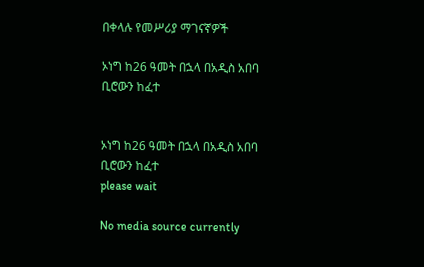በቀላሉ የመሥሪያ ማገናኛዎች

ኦነግ ከ26 ዓመት በኋላ በአዲስ አበባ ቢሮውን ከፈተ


ኦነግ ከ26 ዓመት በኋላ በአዲስ አበባ ቢሮውን ከፈተ
please wait

No media source currently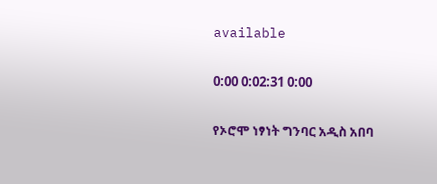available

0:00 0:02:31 0:00

የኦሮሞ ነፃነት ግንባር አዲስ አበባ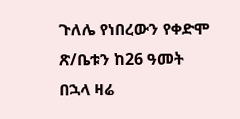ጉለሌ የነበረውን የቀድሞ ጽ/ቤቱን ከ26 ዓመት በኋላ ዛሬ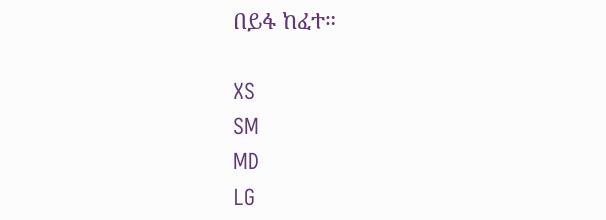በይፋ ከፈተ።

XS
SM
MD
LG